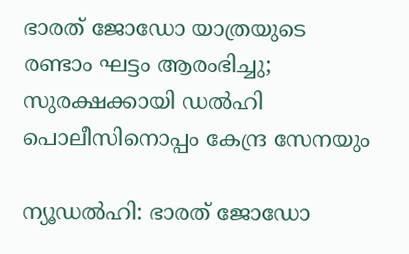ഭാരത് ജോഡോ യാത്രയുടെ രണ്ടാം ഘട്ടം ആരംഭിച്ചു; സുരക്ഷക്കായി ഡല്‍ഹി പൊലീസിനൊപ്പം കേന്ദ്ര സേനയും

ന്യൂഡല്‍ഹി: ഭാരത് ജോഡോ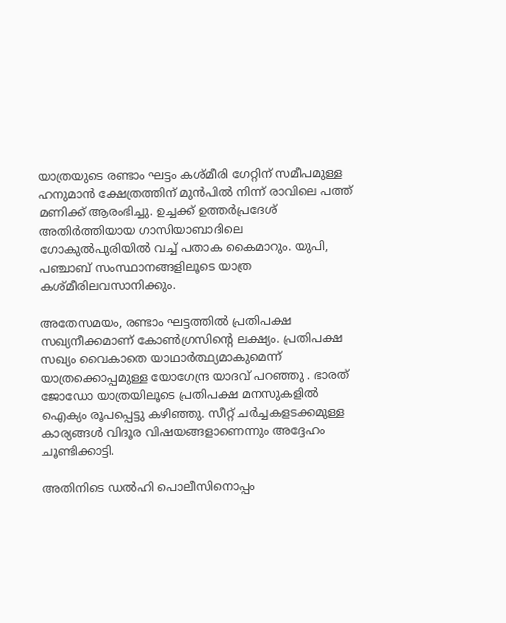യാത്രയുടെ രണ്ടാം ഘട്ടം കശ്മീരി ഗേറ്റിന് സമീപമുള്ള ഹനുമാന്‍ ക്ഷേത്രത്തിന് മുന്‍പില്‍ നിന്ന് രാവിലെ പത്ത് മണിക്ക് ആരംഭിച്ചു. ഉച്ചക്ക് ഉത്തര്‍പ്രദേശ് അതിര്‍ത്തിയായ ഗാസിയാബാദിലെ ഗോകുല്‍പുരിയില്‍ വച്ച് പതാക കൈമാറും. യുപി, പഞ്ചാബ് സംസ്ഥാനങ്ങളിലൂടെ യാത്ര കശ്മീരിലവസാനിക്കും.

അതേസമയം, രണ്ടാം ഘട്ടത്തില്‍ പ്രതിപക്ഷ സഖ്യനീക്കമാണ് കോണ്‍ഗ്രസിന്റെ ലക്ഷ്യം. പ്രതിപക്ഷ സഖ്യം വൈകാതെ യാഥാര്‍ത്ഥ്യമാകുമെന്ന് യാത്രക്കൊപ്പമുള്ള യോഗേന്ദ്ര യാദവ് പറഞ്ഞു . ഭാരത് ജോഡോ യാത്രയിലൂടെ പ്രതിപക്ഷ മനസുകളില്‍ ഐക്യം രൂപപ്പെട്ടു കഴിഞ്ഞു. സീറ്റ് ചര്‍ച്ചകളടക്കമുള്ള കാര്യങ്ങള്‍ വിദൂര വിഷയങ്ങളാണെന്നും അദ്ദേഹം ചൂണ്ടിക്കാട്ടി.

അതിനിടെ ഡല്‍ഹി പൊലീസിനൊപ്പം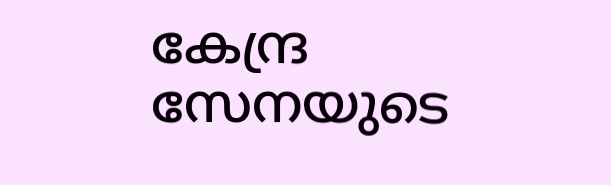കേന്ദ്ര സേനയുടെ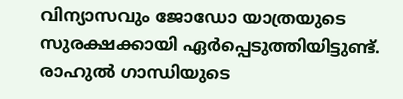വിന്യാസവും ജോഡോ യാത്രയുടെ സുരക്ഷക്കായി ഏര്‍പ്പെടുത്തിയിട്ടുണ്ട്. രാഹുല്‍ ഗാന്ധിയുടെ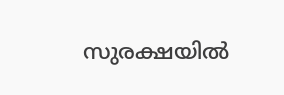സുരക്ഷയില്‍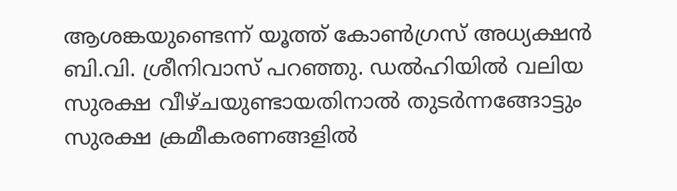ആശങ്കയുണ്ടെന്ന് യൂത്ത് കോണ്‍ഗ്രസ് അധ്യക്ഷന്‍ ബി.വി. ശ്രീനിവാസ് പറഞ്ഞു. ഡല്‍ഹിയില്‍ വലിയ സുരക്ഷ വീഴ്ചയുണ്ടായതിനാല്‍ തുടര്‍ന്നങ്ങോട്ടും സുരക്ഷ ക്രമീകരണങ്ങളില്‍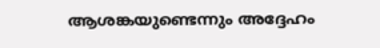ആശങ്കയുണ്ടെന്നും അദ്ദേഹം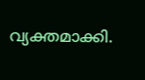വ്യക്തമാക്കി.